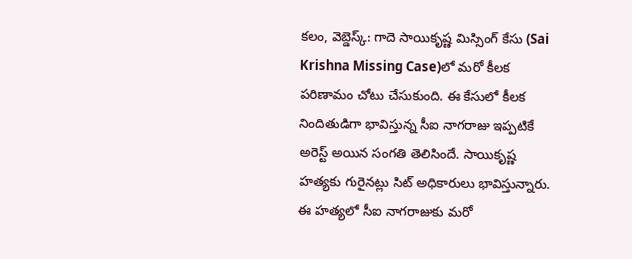కలం, వెబ్డెస్క్: గాదె సాయికృష్ణ మిస్సింగ్ కేసు (Sai Krishna Missing Case)లో మరో కీలక పరిణామం చోటు చేసుకుంది. ఈ కేసులో కీలక నిందితుడిగా భావిస్తున్న సీఐ నాగరాజు ఇప్పటికే అరెస్ట్ అయిన సంగతి తెలిసిందే. సాయికృష్ణ హత్యకు గురైనట్లు సిట్ అధికారులు భావిస్తున్నారు. ఈ హత్యలో సీఐ నాగరాజుకు మరో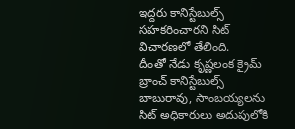ఇద్దరు కానిస్టేబుల్స్ సహకరించారని సిట్ విచారణలో తేలింది.
దీంతో నేడు కృష్ణలంక క్రైమ్ బ్రాంచ్ కానిస్టేబుల్స్ బాబురావు, సాంబయ్యలను సిట్ అధికారులు అదుపులోకి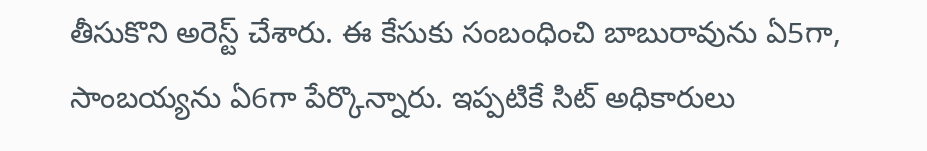తీసుకొని అరెస్ట్ చేశారు. ఈ కేసుకు సంబంధించి బాబురావును ఏ5గా, సాంబయ్యను ఏ6గా పేర్కొన్నారు. ఇప్పటికే సిట్ అధికారులు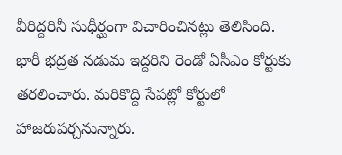వీరిద్దరినీ సుధీర్ఘంగా విచారించినట్లు తెలిసింది. భారీ భద్రత నడుమ ఇద్దరిని రెండో ఏసీఎం కోర్టుకు తరలించారు. మరికొద్ది సేపట్లో కోర్టులో హాజరుపర్చనున్నారు.